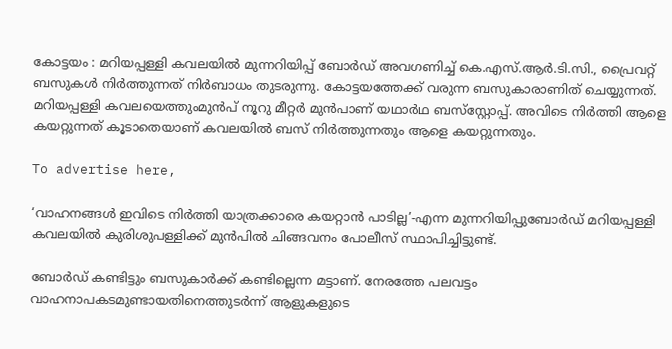കോട്ടയം : മറിയപ്പള്ളി കവലയിൽ മുന്നറിയിപ്പ് ബോർഡ് അവഗണിച്ച് കെ.എസ്.ആർ.ടി.സി., പ്രൈവറ്റ് ബസുകൾ നിർത്തുന്നത് നിർബാധം തുടരുന്നു. കോട്ടയത്തേക്ക്‌ വരുന്ന ബസുകാരാണിത് ചെയ്യുന്നത്. മറിയപ്പള്ളി കവലയെത്തുംമുൻപ് നൂറു മീറ്റർ മുൻപാണ് യഥാർഥ ബസ്‌സ്റ്റോപ്പ്. അവിടെ നിർത്തി ആളെ കയറ്റുന്നത് കൂടാതെയാണ് കവലയിൽ ബസ് നിർത്തുന്നതും ആളെ കയറ്റുന്നതും.

To advertise here,

‘വാഹനങ്ങൾ ഇവിടെ നിർത്തി യാത്രക്കാരെ കയറ്റാൻ പാടില്ല’-എന്ന മുന്നറിയിപ്പുബോർഡ് മറിയപ്പള്ളി കവലയിൽ കുരിശുപള്ളിക്ക്‌ മുൻപിൽ ചിങ്ങവനം പോലീസ് സ്ഥാപിച്ചിട്ടുണ്ട്.

ബോർഡ് കണ്ടിട്ടും ബസുകാർക്ക് കണ്ടില്ലെന്ന മട്ടാണ്. നേരത്തേ പലവട്ടം വാഹനാപകടമുണ്ടായതിനെത്തുടർന്ന് ആളുകളുടെ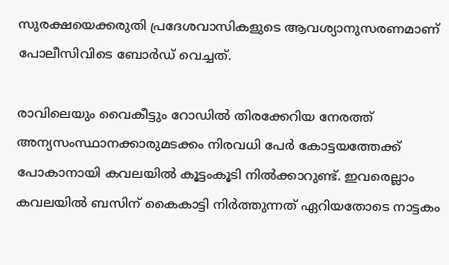സുരക്ഷയെക്കരുതി പ്രദേശവാസികളുടെ ആവശ്യാനുസരണമാണ് പോലീസിവിടെ ബോർഡ് വെച്ചത്.

രാവിലെയും വൈകീട്ടും റോഡിൽ തിരക്കേറിയ നേരത്ത് അന്യസംസ്ഥാനക്കാരുമടക്കം നിരവധി പേർ കോട്ടയത്തേക്ക്‌ പോകാനായി കവലയിൽ കൂട്ടംകൂടി നിൽക്കാറുണ്ട്. ഇവരെല്ലാം കവലയിൽ ബസിന് കൈകാട്ടി നിർത്തുന്നത് ഏറിയതോടെ നാട്ടകം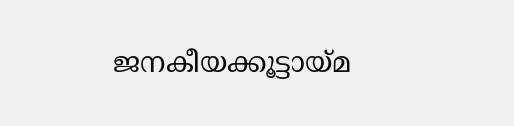ജനകീയക്കൂട്ടായ്മ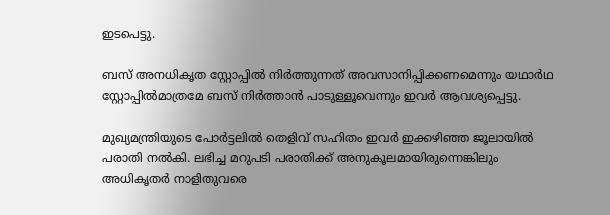ഇടപെട്ടു.

ബസ് അനധികൃത സ്റ്റോപ്പിൽ നിർത്തുന്നത് അവസാനിപ്പിക്കണമെന്നും യഥാർഥ സ്റ്റോപ്പിൽമാത്രമേ ബസ് നിർത്താൻ പാടുള്ളൂവെന്നും ഇവർ ആവശ്യപ്പെട്ടു.

മുഖ്യമന്ത്രിയുടെ പോർട്ടലിൽ തെളിവ് സഹിതം ഇവർ ഇക്കഴിഞ്ഞ ജൂലായിൽ പരാതി നൽകി. ലഭിച്ച മറുപടി പരാതിക്ക്‌ അനുകൂലമായിരുന്നെങ്കിലും അധികൃതർ നാളിതുവരെ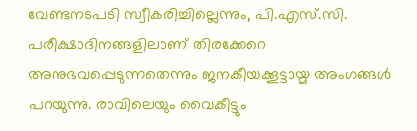വേണ്ടനടപടി സ്വീകരിച്ചില്ലെന്നും, പി.എസ്.സി. പരീക്ഷാദിനങ്ങളിലാണ് തിരക്കേറെ അനുഭവപ്പെടുന്നതെന്നും ജനകീയക്കൂട്ടായ്മ അംഗങ്ങൾ പറയുന്നു. രാവിലെയും വൈകീട്ടും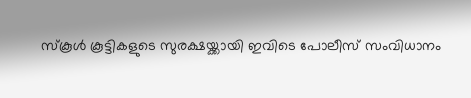സ്കൂൾ കൂട്ടികളുടെ സുരക്ഷയ്ക്കായി ഇവിടെ പോലീസ് സംവിധാനം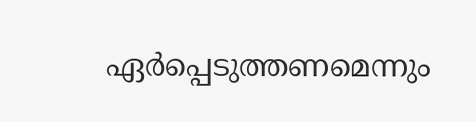ഏർപ്പെടുത്തണമെന്നും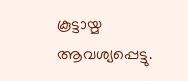കൂട്ടായ്മ ആവശ്യപ്പെട്ടു.